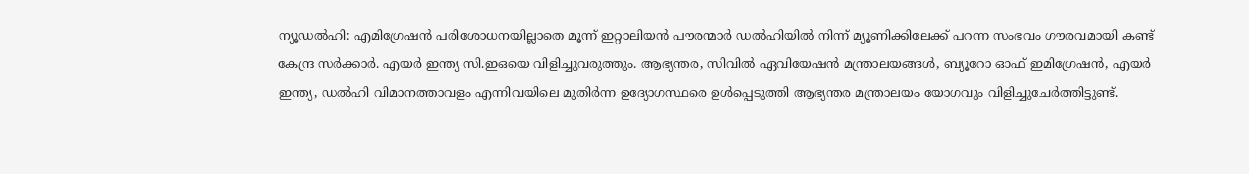ന്യൂഡൽഹി: എമിഗ്രേഷൻ പരിശോധനയില്ലാതെ മൂന്ന് ഇറ്റാലിയൻ പൗരന്മാർ ഡൽഹിയിൽ നിന്ന് മ്യൂണിക്കിലേക്ക് പറന്ന സംഭവം ഗൗരവമായി കണ്ട് കേന്ദ്ര സർക്കാർ. എയർ ഇന്ത്യ സി.ഇഒയെ വിളിച്ചുവരുത്തും. ആഭ്യന്തര, സിവിൽ ഏവിയേഷൻ മന്ത്രാലയങ്ങൾ, ബ്യൂറോ ഓഫ് ഇമിഗ്രേഷൻ, എയർ ഇന്ത്യ, ഡൽഹി വിമാനത്താവളം എന്നിവയിലെ മുതിർന്ന ഉദ്യോഗസ്ഥരെ ഉൾപ്പെടുത്തി ആഭ്യന്തര മന്ത്രാലയം യോഗവും വിളിച്ചുചേർത്തിട്ടുണ്ട്.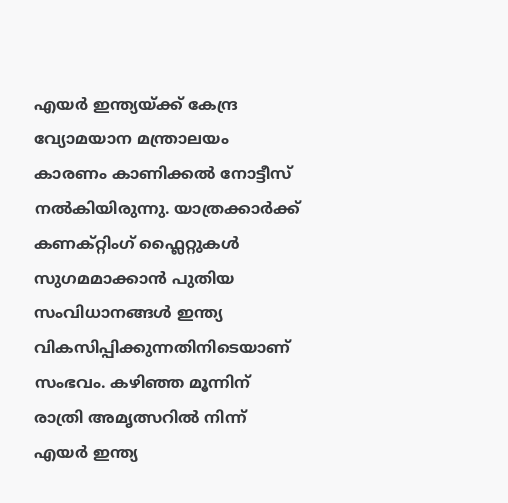എയർ ഇന്ത്യയ്ക്ക് കേന്ദ്ര വ്യോമയാന മന്ത്രാലയം കാരണം കാണിക്കൽ നോട്ടീസ് നൽകിയിരുന്നു. യാത്രക്കാർക്ക് കണക്റ്റിംഗ് ഫ്ലൈറ്റുകൾ സുഗമമാക്കാൻ പുതിയ സംവിധാനങ്ങൾ ഇന്ത്യ വികസിപ്പിക്കുന്നതിനിടെയാണ് സംഭവം. കഴിഞ്ഞ മൂന്നിന് രാത്രി അമൃത്സറിൽ നിന്ന് എയർ ഇന്ത്യ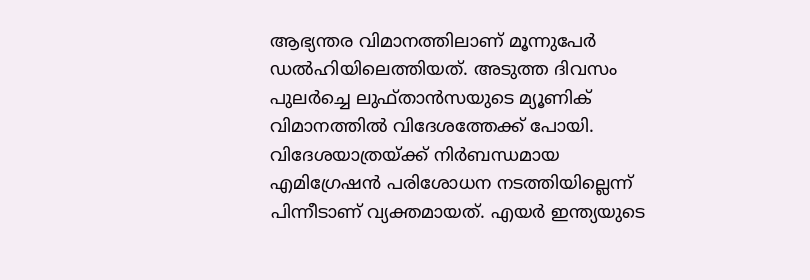ആഭ്യന്തര വിമാനത്തിലാണ് മൂന്നുപേർ ഡൽഹിയിലെത്തിയത്. അടുത്ത ദിവസം പുലർച്ചെ ലുഫ്താൻസയുടെ മ്യൂണിക് വിമാനത്തിൽ വിദേശത്തേക്ക് പോയി. വിദേശയാത്രയ്ക്ക് നിർബന്ധമായ എമിഗ്രേഷൻ പരിശോധന നടത്തിയില്ലെന്ന് പിന്നീടാണ് വ്യക്തമായത്. എയർ ഇന്ത്യയുടെ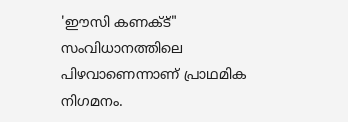'ഈസി കണക്ട്" സംവിധാനത്തിലെ പിഴവാണെന്നാണ് പ്രാഥമിക നിഗമനം.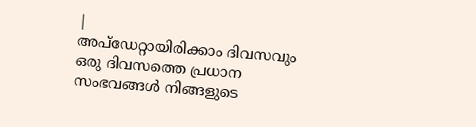|
അപ്ഡേറ്റായിരിക്കാം ദിവസവും
ഒരു ദിവസത്തെ പ്രധാന സംഭവങ്ങൾ നിങ്ങളുടെ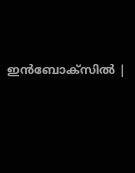ഇൻബോക്സിൽ |